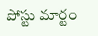పోస్టు మార్టం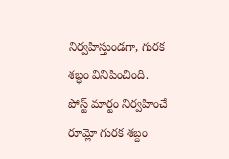నిర్వహిస్తుండగా, గురక శబ్ధం వినిపించింది. పోస్ట్ మార్టం నిర్వహించే రూమ్లో గురక శబ్దం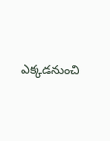ఎక్కడనుంచి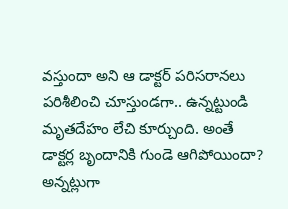వస్తుందా అని ఆ డాక్టర్ పరిసరానలు పరిశీలించి చూస్తుండగా.. ఉన్నట్టుండి మృతదేహం లేచి కూర్చుంది. అంతే డాక్టర్ల బృందానికి గుండె ఆగిపోయిందా? అన్నట్లుగా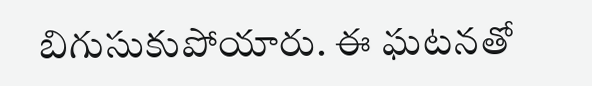బిగుసుకుపోయారు. ఈ ఘటనతో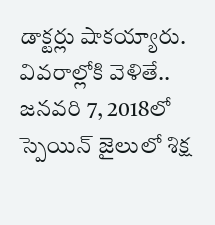డాక్టర్లు షాకయ్యారు. వివరాల్లోకి వెళితే.. జనవరి 7, 2018లో స్పెయిన్ జైలులో శిక్ష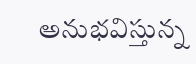అనుభవిస్తున్న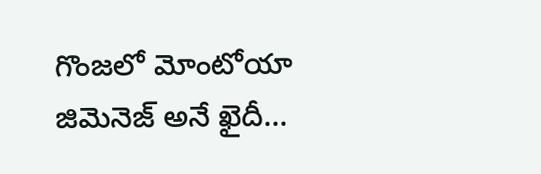గొంజలో మోంటోయా జిమెనెజ్ అనే ఖైదీ...